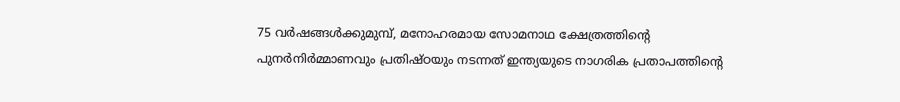75 വർഷങ്ങൾക്കുമുമ്പ്, മനോഹരമായ സോമനാഥ ക്ഷേത്രത്തിന്റെ പുനർനിർമ്മാണവും പ്രതിഷ്ഠയും നടന്നത് ഇന്ത്യയുടെ നാഗരിക പ്രതാപത്തിന്റെ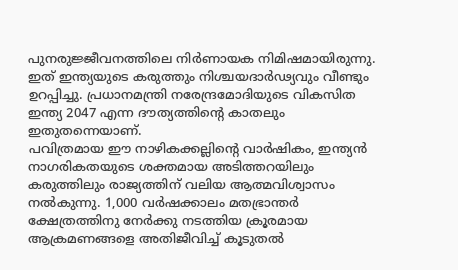പുനരുജ്ജീവനത്തിലെ നിർണായക നിമിഷമായിരുന്നു. ഇത് ഇന്ത്യയുടെ കരുത്തും നിശ്ചയദാർഢ്യവും വീണ്ടും ഉറപ്പിച്ചു. പ്രധാനമന്ത്രി നരേന്ദ്രമോദിയുടെ വികസിത ഇന്ത്യ 2047 എന്ന ദൗത്യത്തിന്റെ കാതലും ഇതുതന്നെയാണ്.
പവിത്രമായ ഈ നാഴികക്കല്ലിന്റെ വാർഷികം, ഇന്ത്യൻ നാഗരികതയുടെ ശക്തമായ അടിത്തറയിലും കരുത്തിലും രാജ്യത്തിന് വലിയ ആത്മവിശ്വാസം നൽകുന്നു. 1,000 വർഷക്കാലം മതഭ്രാന്തർ ക്ഷേത്രത്തിനു നേർക്കു നടത്തിയ ക്രൂരമായ ആക്രമണങ്ങളെ അതിജീവിച്ച് കൂടുതൽ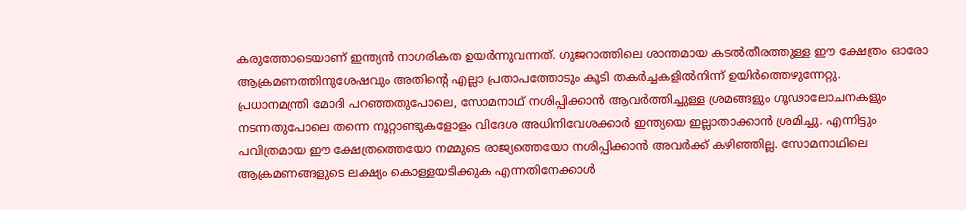കരുത്തോടെയാണ് ഇന്ത്യൻ നാഗരികത ഉയർന്നുവന്നത്. ഗുജറാത്തിലെ ശാന്തമായ കടൽതീരത്തുള്ള ഈ ക്ഷേത്രം ഓരോ ആക്രമണത്തിനുശേഷവും അതിന്റെ എല്ലാ പ്രതാപത്തോടും കൂടി തകർച്ചകളിൽനിന്ന് ഉയിർത്തെഴുന്നേറ്റു.
പ്രധാനമന്ത്രി മോദി പറഞ്ഞതുപോലെ, സോമനാഥ് നശിപ്പിക്കാൻ ആവർത്തിച്ചുള്ള ശ്രമങ്ങളും ഗൂഢാലോചനകളും നടന്നതുപോലെ തന്നെ നൂറ്റാണ്ടുകളോളം വിദേശ അധിനിവേശക്കാർ ഇന്ത്യയെ ഇല്ലാതാക്കാൻ ശ്രമിച്ചു. എന്നിട്ടും പവിത്രമായ ഈ ക്ഷേത്രത്തെയോ നമ്മുടെ രാജ്യത്തെയോ നശിപ്പിക്കാൻ അവർക്ക് കഴിഞ്ഞില്ല. സോമനാഥിലെ ആക്രമണങ്ങളുടെ ലക്ഷ്യം കൊള്ളയടിക്കുക എന്നതിനേക്കാൾ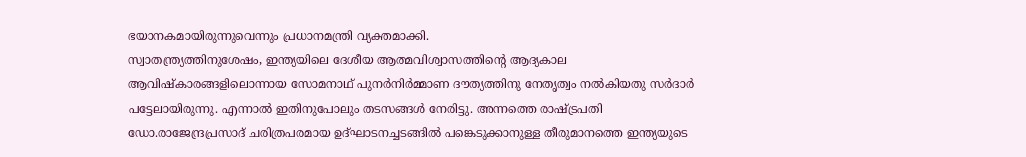ഭയാനകമായിരുന്നുവെന്നും പ്രധാനമന്ത്രി വ്യക്തമാക്കി.
സ്വാതന്ത്ര്യത്തിനുശേഷം, ഇന്ത്യയിലെ ദേശീയ ആത്മവിശ്വാസത്തിന്റെ ആദ്യകാല ആവിഷ്കാരങ്ങളിലൊന്നായ സോമനാഥ് പുനർനിർമ്മാണ ദൗത്യത്തിനു നേതൃത്വം നൽകിയതു സർദാർ പട്ടേലായിരുന്നു. എന്നാൽ ഇതിനുപോലും തടസങ്ങൾ നേരിട്ടു. അന്നത്തെ രാഷ്ട്രപതി ഡോ.രാജേന്ദ്രപ്രസാദ് ചരിത്രപരമായ ഉദ്ഘാടനച്ചടങ്ങിൽ പങ്കെടുക്കാനുള്ള തീരുമാനത്തെ ഇന്ത്യയുടെ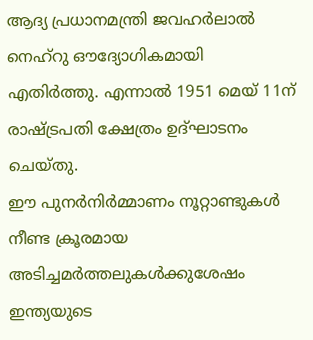ആദ്യ പ്രധാനമന്ത്രി ജവഹർലാൽ നെഹ്റു ഔദ്യോഗികമായി എതിർത്തു. എന്നാൽ 1951 മെയ് 11ന് രാഷ്ട്രപതി ക്ഷേത്രം ഉദ്ഘാടനം ചെയ്തു.
ഈ പുനർനിർമ്മാണം നൂറ്റാണ്ടുകൾ നീണ്ട ക്രൂരമായ അടിച്ചമർത്തലുകൾക്കുശേഷം ഇന്ത്യയുടെ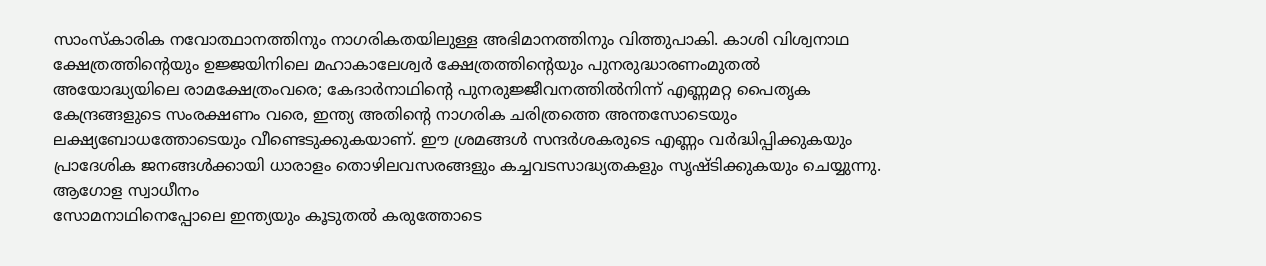സാംസ്കാരിക നവോത്ഥാനത്തിനും നാഗരികതയിലുള്ള അഭിമാനത്തിനും വിത്തുപാകി. കാശി വിശ്വനാഥ ക്ഷേത്രത്തിന്റെയും ഉജ്ജയിനിലെ മഹാകാലേശ്വർ ക്ഷേത്രത്തിന്റെയും പുനരുദ്ധാരണംമുതൽ അയോദ്ധ്യയിലെ രാമക്ഷേത്രംവരെ; കേദാർനാഥിന്റെ പുനരുജ്ജീവനത്തിൽനിന്ന് എണ്ണമറ്റ പൈതൃക കേന്ദ്രങ്ങളുടെ സംരക്ഷണം വരെ, ഇന്ത്യ അതിന്റെ നാഗരിക ചരിത്രത്തെ അന്തസോടെയും ലക്ഷ്യബോധത്തോടെയും വീണ്ടെടുക്കുകയാണ്. ഈ ശ്രമങ്ങൾ സന്ദർശകരുടെ എണ്ണം വർദ്ധിപ്പിക്കുകയും പ്രാദേശിക ജനങ്ങൾക്കായി ധാരാളം തൊഴിലവസരങ്ങളും കച്ചവടസാദ്ധ്യതകളും സൃഷ്ടിക്കുകയും ചെയ്യുന്നു.
ആഗോള സ്വാധീനം
സോമനാഥിനെപ്പോലെ ഇന്ത്യയും കൂടുതൽ കരുത്തോടെ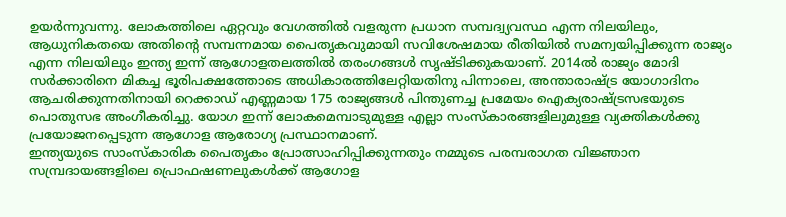ഉയർന്നുവന്നു. ലോകത്തിലെ ഏറ്റവും വേഗത്തിൽ വളരുന്ന പ്രധാന സമ്പദ്വ്യവസ്ഥ എന്ന നിലയിലും, ആധുനികതയെ അതിന്റെ സമ്പന്നമായ പൈതൃകവുമായി സവിശേഷമായ രീതിയിൽ സമന്വയിപ്പിക്കുന്ന രാജ്യം എന്ന നിലയിലും ഇന്ത്യ ഇന്ന് ആഗോളതലത്തിൽ തരംഗങ്ങൾ സൃഷ്ടിക്കുകയാണ്. 2014ൽ രാജ്യം മോദി സർക്കാരിനെ മികച്ച ഭൂരിപക്ഷത്തോടെ അധികാരത്തിലേറ്റിയതിനു പിന്നാലെ, അന്താരാഷ്ട്ര യോഗാദിനം ആചരിക്കുന്നതിനായി റെക്കാഡ് എണ്ണമായ 175 രാജ്യങ്ങൾ പിന്തുണച്ച പ്രമേയം ഐക്യരാഷ്ട്രസഭയുടെ പൊതുസഭ അംഗീകരിച്ചു. യോഗ ഇന്ന് ലോകമെമ്പാടുമുള്ള എല്ലാ സംസ്കാരങ്ങളിലുമുള്ള വ്യക്തികൾക്കു പ്രയോജനപ്പെടുന്ന ആഗോള ആരോഗ്യ പ്രസ്ഥാനമാണ്.
ഇന്ത്യയുടെ സാംസ്കാരിക പൈതൃകം പ്രോത്സാഹിപ്പിക്കുന്നതും നമ്മുടെ പരമ്പരാഗത വിജ്ഞാന സമ്പ്രദായങ്ങളിലെ പ്രൊഫഷണലുകൾക്ക് ആഗോള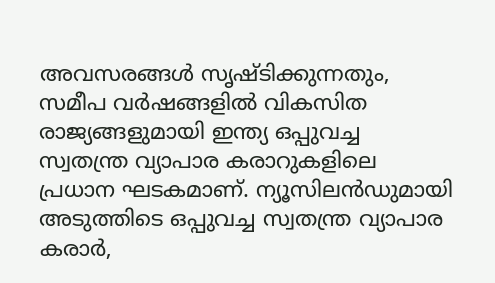അവസരങ്ങൾ സൃഷ്ടിക്കുന്നതും, സമീപ വർഷങ്ങളിൽ വികസിത രാജ്യങ്ങളുമായി ഇന്ത്യ ഒപ്പുവച്ച സ്വതന്ത്ര വ്യാപാര കരാറുകളിലെ പ്രധാന ഘടകമാണ്. ന്യൂസിലൻഡുമായി അടുത്തിടെ ഒപ്പുവച്ച സ്വതന്ത്ര വ്യാപാര കരാർ,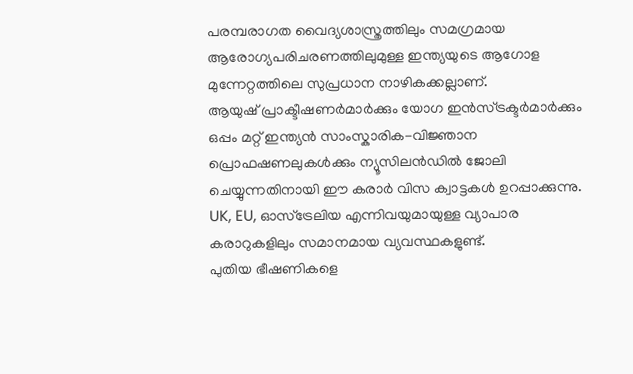പരമ്പരാഗത വൈദ്യശാസ്ത്രത്തിലും സമഗ്രമായ ആരോഗ്യപരിചരണത്തിലുമുള്ള ഇന്ത്യയുടെ ആഗോള മുന്നേറ്റത്തിലെ സുപ്രധാന നാഴികക്കല്ലാണ്.
ആയുഷ് പ്രാക്ടീഷണർമാർക്കും യോഗ ഇൻസ്ട്രക്ടർമാർക്കും ഒപ്പം മറ്റ് ഇന്ത്യൻ സാംസ്കാരിക-വിജ്ഞാന പ്രൊഫഷണലുകൾക്കും ന്യൂസിലൻഡിൽ ജോലി ചെയ്യുന്നതിനായി ഈ കരാർ വിസ ക്വാട്ടകൾ ഉറപ്പാക്കുന്നു. UK, EU, ഓസ്ട്രേലിയ എന്നിവയുമായുള്ള വ്യാപാര കരാറുകളിലും സമാനമായ വ്യവസ്ഥകളുണ്ട്.
പുതിയ ഭീഷണികളെ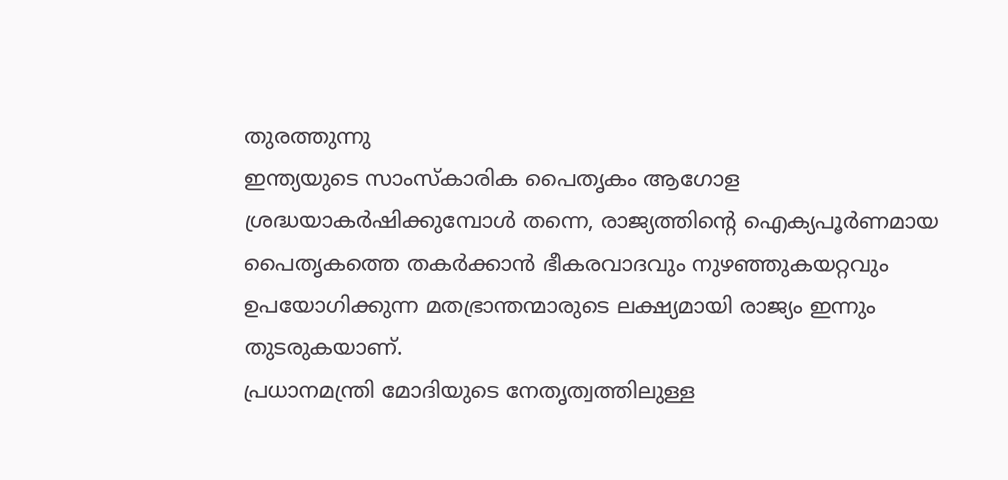തുരത്തുന്നു
ഇന്ത്യയുടെ സാംസ്കാരിക പൈതൃകം ആഗോള ശ്രദ്ധയാകർഷിക്കുമ്പോൾ തന്നെ, രാജ്യത്തിന്റെ ഐക്യപൂർണമായ പൈതൃകത്തെ തകർക്കാൻ ഭീകരവാദവും നുഴഞ്ഞുകയറ്റവും ഉപയോഗിക്കുന്ന മതഭ്രാന്തന്മാരുടെ ലക്ഷ്യമായി രാജ്യം ഇന്നും തുടരുകയാണ്.
പ്രധാനമന്ത്രി മോദിയുടെ നേതൃത്വത്തിലുള്ള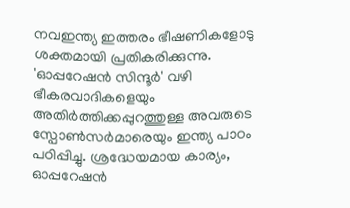നവഇന്ത്യ ഇത്തരം ഭീഷണികളോടു ശക്തമായി പ്രതികരിക്കുന്നു. 'ഓപ്പറേഷൻ സിന്ദൂർ' വഴി ഭീകരവാദികളെയും അതിർത്തിക്കപ്പുറത്തുള്ള അവരുടെ സ്പോൺസർമാരെയും ഇന്ത്യ പാഠം പഠിപ്പിച്ചു. ശ്രദ്ധേയമായ കാര്യം, ഓപ്പറേഷൻ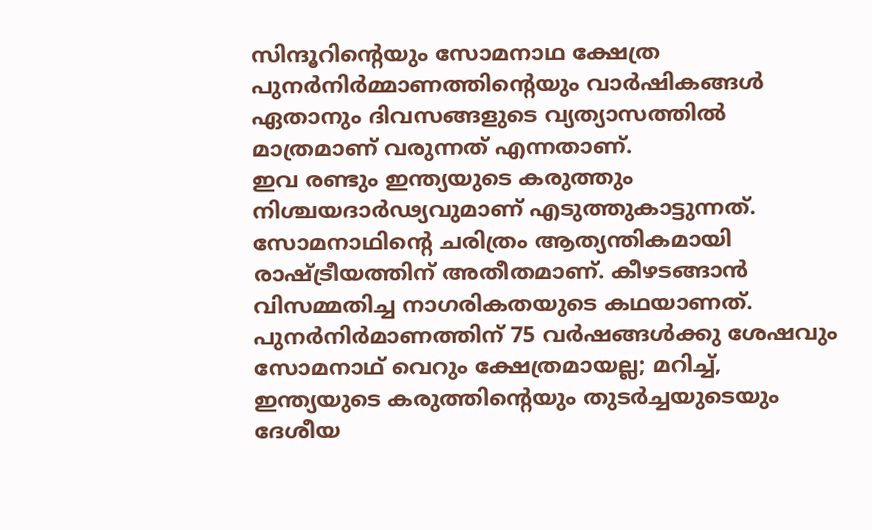സിന്ദൂറിന്റെയും സോമനാഥ ക്ഷേത്ര പുനർനിർമ്മാണത്തിന്റെയും വാർഷികങ്ങൾ ഏതാനും ദിവസങ്ങളുടെ വ്യത്യാസത്തിൽ മാത്രമാണ് വരുന്നത് എന്നതാണ്.
ഇവ രണ്ടും ഇന്ത്യയുടെ കരുത്തും നിശ്ചയദാർഢ്യവുമാണ് എടുത്തുകാട്ടുന്നത്.
സോമനാഥിന്റെ ചരിത്രം ആത്യന്തികമായി രാഷ്ട്രീയത്തിന് അതീതമാണ്. കീഴടങ്ങാൻ വിസമ്മതിച്ച നാഗരികതയുടെ കഥയാണത്. പുനർനിർമാണത്തിന് 75 വർഷങ്ങൾക്കു ശേഷവും സോമനാഥ് വെറും ക്ഷേത്രമായല്ല; മറിച്ച്, ഇന്ത്യയുടെ കരുത്തിന്റെയും തുടർച്ചയുടെയും ദേശീയ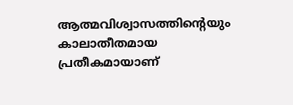ആത്മവിശ്വാസത്തിന്റെയും കാലാതീതമായ പ്രതീകമായാണ്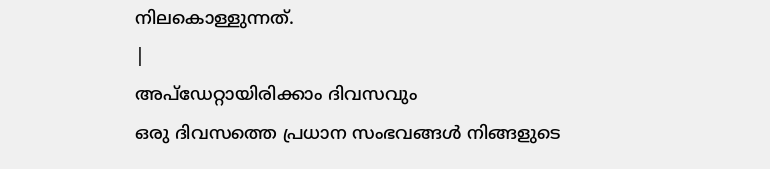നിലകൊള്ളുന്നത്.
|
അപ്ഡേറ്റായിരിക്കാം ദിവസവും
ഒരു ദിവസത്തെ പ്രധാന സംഭവങ്ങൾ നിങ്ങളുടെ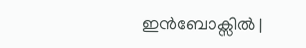ഇൻബോക്സിൽ |